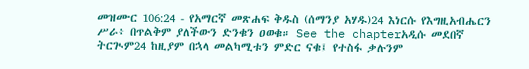መዝሙር 106:24 - የአማርኛ መጽሐፍ ቅዱስ (ሰማንያ አሃዱ)24 እነርሱ የእግዚአብሔርን ሥራ፥ በጥልቅም ያለችውን ድንቁን ዐወቁ። See the chapterአዲሱ መደበኛ ትርጒም24 ከዚያም በኋላ መልካሚቱን ምድር ናቁ፤ የተስፋ ቃሉንም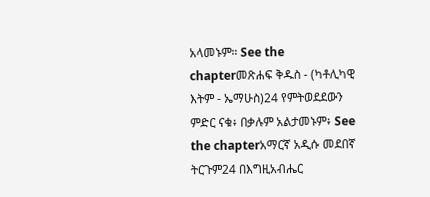አላመኑም። See the chapterመጽሐፍ ቅዱስ - (ካቶሊካዊ እትም - ኤማሁስ)24 የምትወደደውን ምድር ናቁ፥ በቃሉም አልታመኑም፥ See the chapterአማርኛ አዲሱ መደበኛ ትርጉም24 በእግዚአብሔር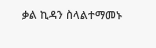ቃል ኪዳን ስላልተማመኑ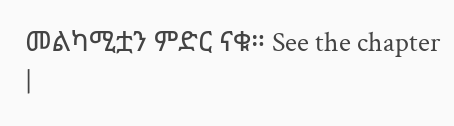መልካሚቷን ምድር ናቁ። See the chapter |